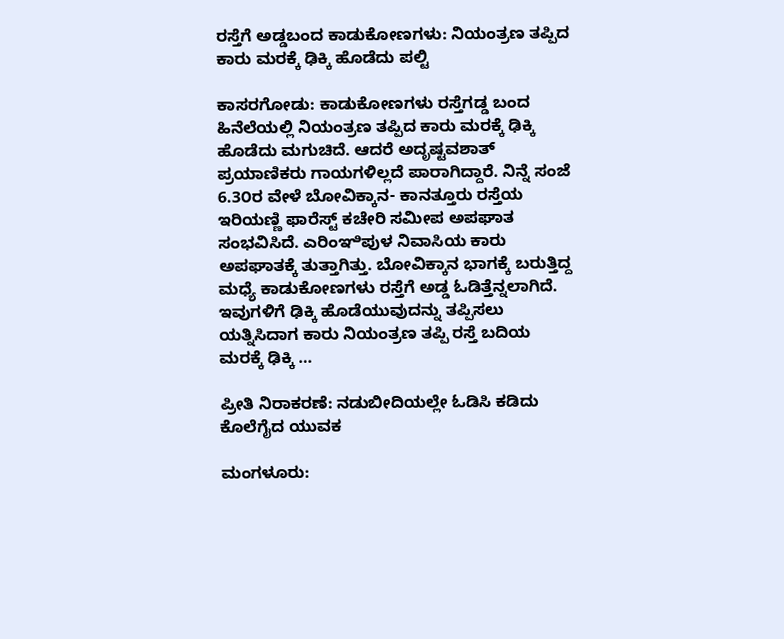ರಸ್ತೆಗೆ ಅಡ್ಡಬಂದ ಕಾಡುಕೋಣಗಳು: ನಿಯಂತ್ರಣ ತಪ್ಪಿದ ಕಾರು ಮರಕ್ಕೆ ಢಿಕ್ಕಿ ಹೊಡೆದು ಪಲ್ಟಿ

ಕಾಸರಗೋಡು: ಕಾಡುಕೋಣಗಳು ರಸ್ತೆಗಡ್ಡ ಬಂದ ಹಿನೆಲೆಯಲ್ಲಿ ನಿಯಂತ್ರಣ ತಪ್ಪಿದ ಕಾರು ಮರಕ್ಕೆ ಢಿಕ್ಕಿ ಹೊಡೆದು ಮಗುಚಿದೆ. ಆದರೆ ಅದೃಷ್ಟವಶಾತ್ ಪ್ರಯಾಣಿಕರು ಗಾಯಗಳಿಲ್ಲದೆ ಪಾರಾಗಿದ್ದಾರೆ. ನಿನ್ನೆ ಸಂಜೆ 6.3೦ರ ವೇಳೆ ಬೋವಿಕ್ಕಾನ- ಕಾನತ್ತೂರು ರಸ್ತೆಯ ಇರಿಯಣ್ಣಿ ಫಾರೆಸ್ಟ್ ಕಚೇರಿ ಸಮೀಪ ಅಪಘಾತ ಸಂಭವಿಸಿದೆ. ಎರಿಂಞಿಪುಳ ನಿವಾಸಿಯ ಕಾರು ಅಪಘಾತಕ್ಕೆ ತುತ್ತಾಗಿತ್ತು. ಬೋವಿಕ್ಕಾನ ಭಾಗಕ್ಕೆ ಬರುತ್ತಿದ್ದ ಮಧ್ಯೆ ಕಾಡುಕೋಣಗಳು ರಸ್ತೆಗೆ ಅಡ್ಡ ಓಡಿತ್ತೆನ್ನಲಾಗಿದೆ. ಇವುಗಳಿಗೆ ಢಿಕ್ಕಿ ಹೊಡೆಯುವುದನ್ನು ತಪ್ಪಿಸಲು ಯತ್ನಿಸಿದಾಗ ಕಾರು ನಿಯಂತ್ರಣ ತಪ್ಪಿ ರಸ್ತೆ ಬದಿಯ ಮರಕ್ಕೆ ಢಿಕ್ಕಿ …

ಪ್ರೀತಿ ನಿರಾಕರಣೆ: ನಡುಬೀದಿಯಲ್ಲೇ ಓಡಿಸಿ ಕಡಿದು ಕೊಲೆಗೈದ ಯುವಕ

ಮಂಗಳೂರು: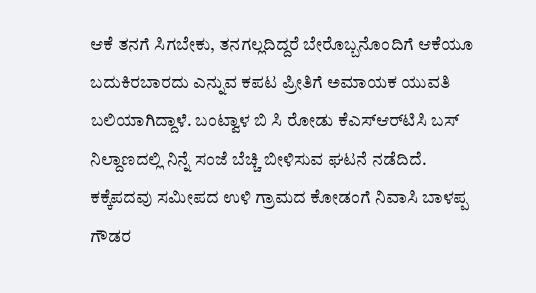ಆಕೆ ತನಗೆ ಸಿಗಬೇಕು, ತನಗಲ್ಲದಿದ್ದರೆ ಬೇರೊಬ್ಬನೊಂದಿಗೆ ಆಕೆಯೂ ಬದುಕಿರಬಾರದು ಎನ್ನುವ ಕಪಟ ಪ್ರೀತಿಗೆ ಅಮಾಯಕ ಯುವತಿ ಬಲಿಯಾಗಿದ್ದಾಳೆ. ಬಂಟ್ವಾಳ ಬಿ ಸಿ ರೋಡು ಕೆಎಸ್‌ಆರ್‌ಟಿಸಿ ಬಸ್ ನಿಲ್ದಾಣದಲ್ಲಿ ನಿನ್ನೆ ಸಂಜೆ ಬೆಚ್ಚಿ ಬೀಳಿಸುವ ಘಟನೆ ನಡೆದಿದೆ. ಕಕ್ಕೆಪದವು ಸಮೀಪದ ಉಳಿ ಗ್ರಾಮದ ಕೋಡಂಗೆ ನಿವಾಸಿ ಬಾಳಪ್ಪ ಗೌಡರ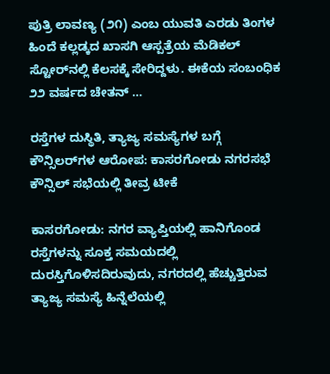ಪುತ್ರಿ ಲಾವಣ್ಯ (೨೧) ಎಂಬ ಯುವತಿ ಎರಡು ತಿಂಗಳ ಹಿಂದೆ ಕಲ್ಲಡ್ಕದ ಖಾಸಗಿ ಆಸ್ಪತ್ರೆಯ ಮೆಡಿಕಲ್ ಸ್ಟೋರ್‌ನಲ್ಲಿ ಕೆಲಸಕ್ಕೆ ಸೇರಿದ್ದಳು. ಈಕೆಯ ಸಂಬಂಧಿಕ ೨೨ ವರ್ಷದ ಚೇತನ್ …

ರಸ್ತೆಗಳ ದುಸ್ಥಿತಿ, ತ್ಯಾಜ್ಯ ಸಮಸ್ಯೆಗಳ ಬಗ್ಗೆ ಕೌನ್ಸಿಲರ್‌ಗಳ ಆರೋಪ: ಕಾಸರಗೋಡು ನಗರಸಭೆ ಕೌನ್ಸಿಲ್ ಸಭೆಯಲ್ಲಿ ತೀವ್ರ ಟೀಕೆ

ಕಾಸರಗೋಡು: ನಗರ ವ್ಯಾಪ್ತಿಯಲ್ಲಿ ಹಾನಿಗೊಂಡ ರಸ್ತೆಗಳನ್ನು ಸೂಕ್ತ ಸಮಯದಲ್ಲಿ ದುರಸ್ತಿಗೊಳಿಸದಿರುವುದು, ನಗರದಲ್ಲಿ ಹೆಚ್ಚುತ್ತಿರುವ ತ್ಯಾಜ್ಯ ಸಮಸ್ಯೆ ಹಿನ್ನೆಲೆಯಲ್ಲಿ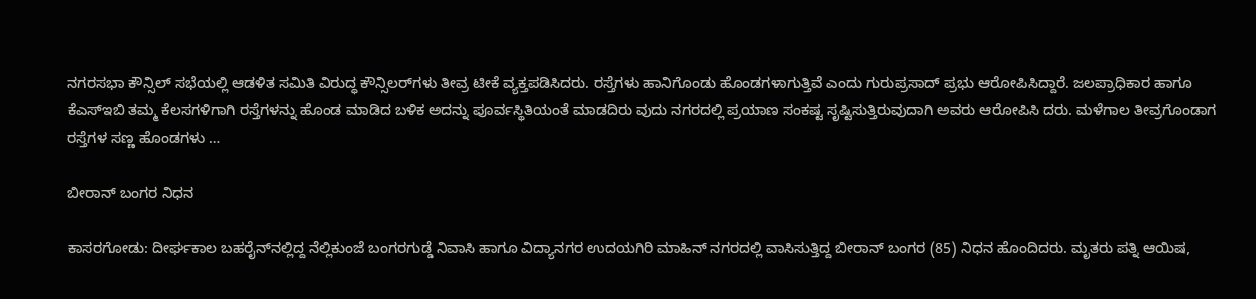ನಗರಸಭಾ ಕೌನ್ಸಿಲ್ ಸಭೆಯಲ್ಲಿ ಆಡಳಿತ ಸಮಿತಿ ವಿರುದ್ಧ ಕೌನ್ಸಿಲರ್‌ಗಳು ತೀವ್ರ ಟೀಕೆ ವ್ಯಕ್ತಪಡಿಸಿದರು. ರಸ್ತೆಗಳು ಹಾನಿಗೊಂಡು ಹೊಂಡಗಳಾಗುತ್ತಿವೆ ಎಂದು ಗುರುಪ್ರಸಾದ್ ಪ್ರಭು ಆರೋಪಿಸಿದ್ದಾರೆ. ಜಲಪ್ರಾಧಿಕಾರ ಹಾಗೂ ಕೆಎಸ್‌ಇಬಿ ತಮ್ಮ ಕೆಲಸಗಳಿಗಾಗಿ ರಸ್ತೆಗಳನ್ನು ಹೊಂಡ ಮಾಡಿದ ಬಳಿಕ ಅದನ್ನು ಪೂರ್ವಸ್ಥಿತಿಯಂತೆ ಮಾಡದಿರು ವುದು ನಗರದಲ್ಲಿ ಪ್ರಯಾಣ ಸಂಕಷ್ಟ ಸೃಷ್ಟಿಸುತ್ತಿರುವುದಾಗಿ ಅವರು ಆರೋಪಿಸಿ ದರು. ಮಳೆಗಾಲ ತೀವ್ರಗೊಂಡಾಗ ರಸ್ತೆಗಳ ಸಣ್ಣ ಹೊಂಡಗಳು …

ಬೀರಾನ್ ಬಂಗರ ನಿಧನ

ಕಾಸರಗೋಡು: ದೀರ್ಘಕಾಲ ಬಹರೈನ್‌ನಲ್ಲಿದ್ದ ನೆಲ್ಲಿಕುಂಜೆ ಬಂಗರಗುಡ್ಡೆ ನಿವಾಸಿ ಹಾಗೂ ವಿದ್ಯಾನಗರ ಉದಯಗಿರಿ ಮಾಹಿನ್ ನಗರದಲ್ಲಿ ವಾಸಿಸುತ್ತಿದ್ದ ಬೀರಾನ್ ಬಂಗರ (85) ನಿಧನ ಹೊಂದಿದರು. ಮೃತರು ಪತ್ನಿ ಆಯಿಷ,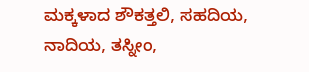ಮಕ್ಕಳಾದ ಶೌಕತ್ತಲಿ, ಸಹದಿಯ, ನಾದಿಯ, ತಸ್ನೀಂ,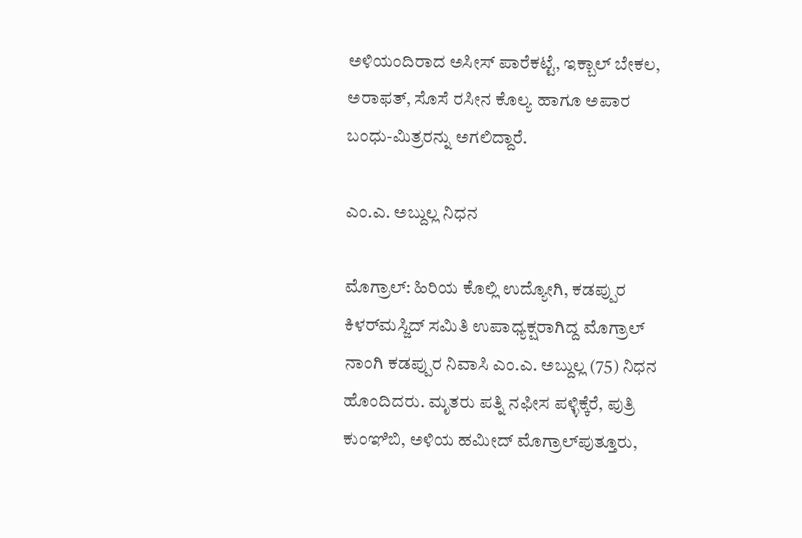ಅಳಿಯಂದಿರಾದ ಅಸೀಸ್ ಪಾರೆಕಟ್ಟೆ, ಇಕ್ಬಾಲ್ ಬೇಕಲ, ಅರಾಫತ್, ಸೊಸೆ ರಸೀನ ಕೊಲ್ಯ ಹಾಗೂ ಅಪಾರ ಬಂಧು-ಮಿತ್ರರನ್ನು ಅಗಲಿದ್ದಾರೆ.

ಎಂ.ಎ. ಅಬ್ದುಲ್ಲ ನಿಧನ

ಮೊಗ್ರಾಲ್: ಹಿರಿಯ ಕೊಲ್ಲಿ ಉದ್ಯೋಗಿ, ಕಡಪ್ಪುರ ಕಿಳರ್‌ಮಸ್ಜಿದ್ ಸಮಿತಿ ಉಪಾಧ್ಯಕ್ಷರಾಗಿದ್ದ ಮೊಗ್ರಾಲ್ ನಾಂಗಿ ಕಡಪ್ಪುರ ನಿವಾಸಿ ಎಂ.ಎ. ಅಬ್ದುಲ್ಲ (75) ನಿಧನ ಹೊಂದಿದರು. ಮೃತರು ಪತ್ನಿ ನಫೀಸ ಪಳ್ಳಿಕ್ಕೆರೆ, ಪುತ್ರಿ ಕುಂಞಿಬಿ, ಅಳಿಯ ಹಮೀದ್ ಮೊಗ್ರಾಲ್‌ಪುತ್ತೂರು,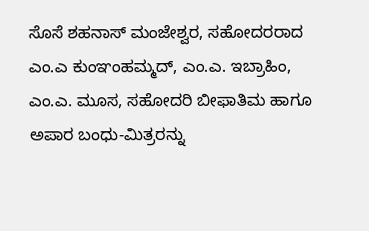ಸೊಸೆ ಶಹನಾಸ್ ಮಂಜೇಶ್ವರ, ಸಹೋದರರಾದ ಎಂ.ಎ ಕುಂಞಂಹಮ್ಮದ್, ಎಂ.ಎ. ಇಬ್ರಾಹಿಂ, ಎಂ.ಎ. ಮೂಸ, ಸಹೋದರಿ ಬೀಫಾತಿಮ ಹಾಗೂ ಅಪಾರ ಬಂಧು-ಮಿತ್ರರನ್ನು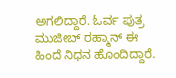ಅಗಲಿದ್ದಾರೆ. ಓರ್ವ ಪುತ್ರ ಮುಜೀಬ್ ರಹ್ಮಾನ್ ಈ ಹಿಂದೆ ನಿಧನ ಹೊಂದಿದ್ದಾರೆ.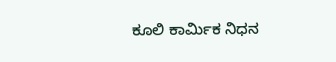ಕೂಲಿ ಕಾರ್ಮಿಕ ನಿಧನ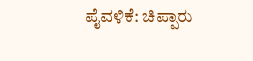ಪೈವಳಿಕೆ: ಚಿಪ್ಪಾರು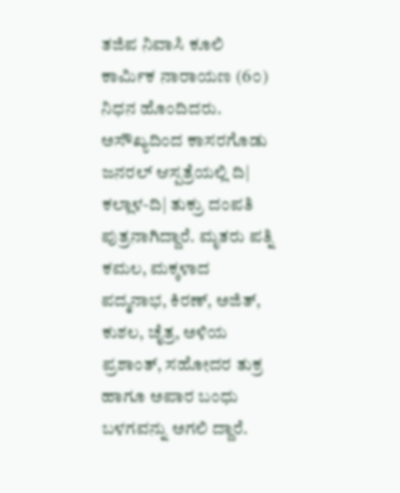ತಜಿಪ ನಿವಾಸಿ ಕೂಲಿ ಕಾರ್ಮಿಕ ನಾರಾಯಣ (6೦) ನಿಧನ ಹೊಂದಿದರು. ಅಸೌಖ್ಯದಿಂದ ಕಾಸರಗೊಡು ಜನರಲ್ ಆಸ್ಪತ್ರೆಯಲ್ಲಿ ದಿ| ಕಲ್ಲಾಳ-ದಿ| ತುಕ್ರು ದಂಪತಿ ಪುತ್ರನಾಗಿದ್ದಾರೆ. ಮೃತರು ಪತ್ನಿ ಕಮಲ, ಮಕ್ಕಳಾದ ಪದ್ಮನಾಭ, ಕಿರಣ್, ಅಜಿತ್, ಕುಶಲ, ಚೈತ್ರ, ಅಳಿಯ ಪ್ರಶಾಂತ್, ಸಹೋದರ ತುಕ್ರ ಹಾಗೂ ಅಪಾರ ಬಂಧು ಬಳಗವನ್ನು ಅಗಲಿ ದ್ದಾರೆ.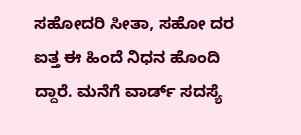ಸಹೋದರಿ ಸೀತಾ, ಸಹೋ ದರ ಐತ್ತ ಈ ಹಿಂದೆ ನಿಧನ ಹೊಂದಿ ದ್ದಾರೆ. ಮನೆಗೆ ವಾರ್ಡ್ ಸದಸ್ಯೆ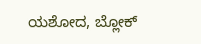ಯಶೋದ, ಬ್ಲೋಕ್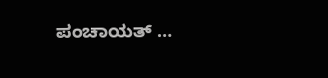ಪಂಚಾಯತ್ …